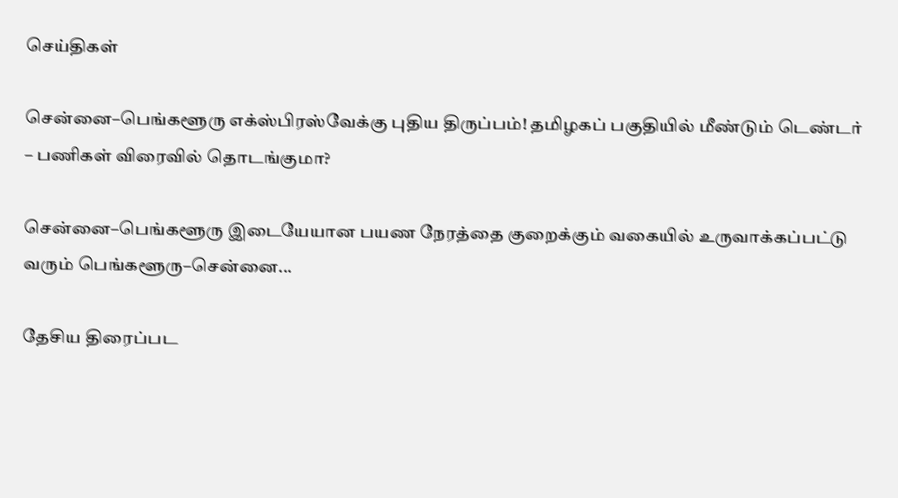செய்திகள்

சென்னை–பெங்களூரு எக்ஸ்பிரஸ்வேக்கு புதிய திருப்பம்! தமிழகப் பகுதியில் மீண்டும் டெண்டர் – பணிகள் விரைவில் தொடங்குமா?

சென்னை–பெங்களூரு இடையேயான பயண நேரத்தை குறைக்கும் வகையில் உருவாக்கப்பட்டு வரும் பெங்களூரு–சென்னை...

தேசிய திரைப்பட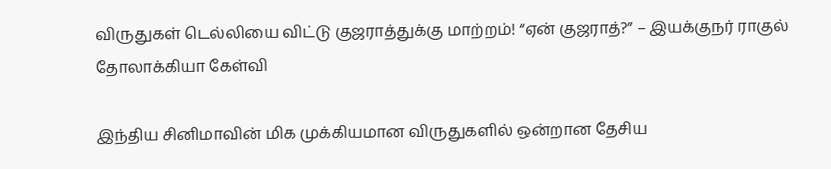விருதுகள் டெல்லியை விட்டு குஜராத்துக்கு மாற்றம்! “ஏன் குஜராத்?” – இயக்குநர் ராகுல் தோலாக்கியா கேள்வி

இந்திய சினிமாவின் மிக முக்கியமான விருதுகளில் ஒன்றான தேசிய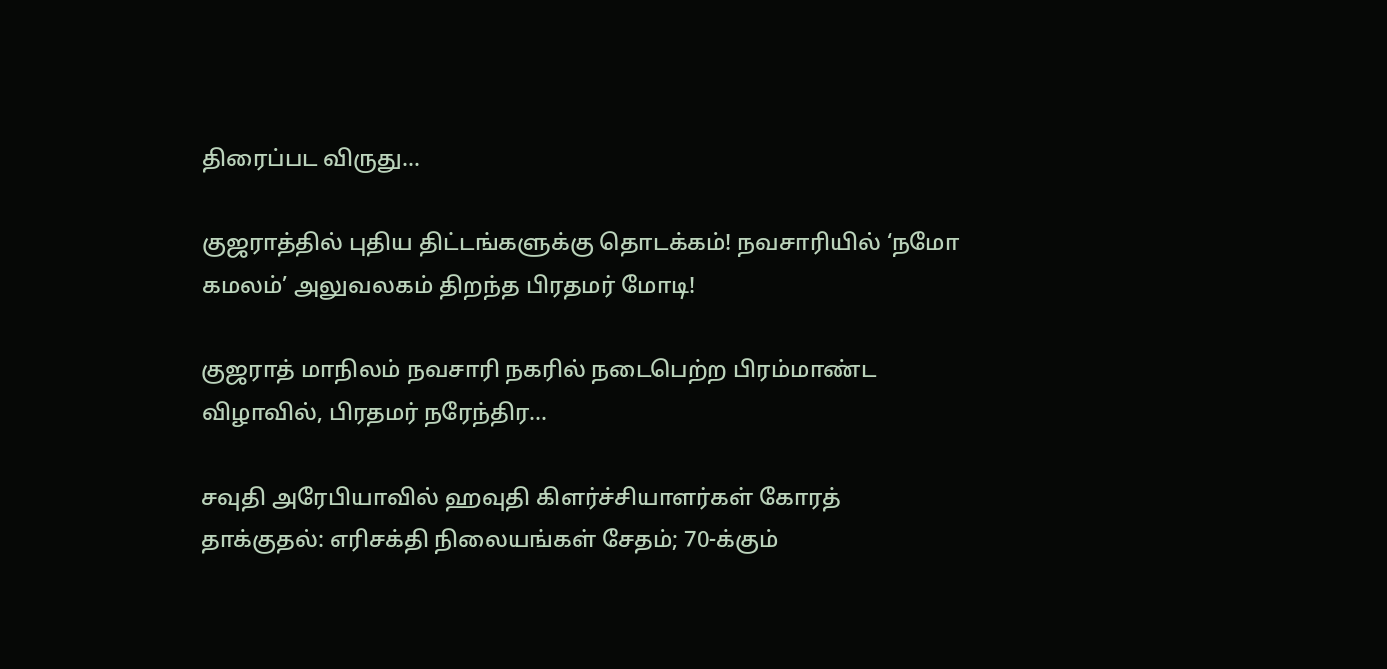திரைப்பட விருது...

குஜராத்தில் புதிய திட்டங்களுக்கு தொடக்கம்! நவசாரியில் ‘நமோ கமலம்’ அலுவலகம் திறந்த பிரதமர் மோடி!

குஜராத் மாநிலம் நவசாரி நகரில் நடைபெற்ற பிரம்மாண்ட விழாவில், பிரதமர் நரேந்திர...

சவுதி அரேபியாவில் ஹவுதி கிளர்ச்சியாளர்கள் கோரத் தாக்குதல்: எரிசக்தி நிலையங்கள் சேதம்; 70-க்கும்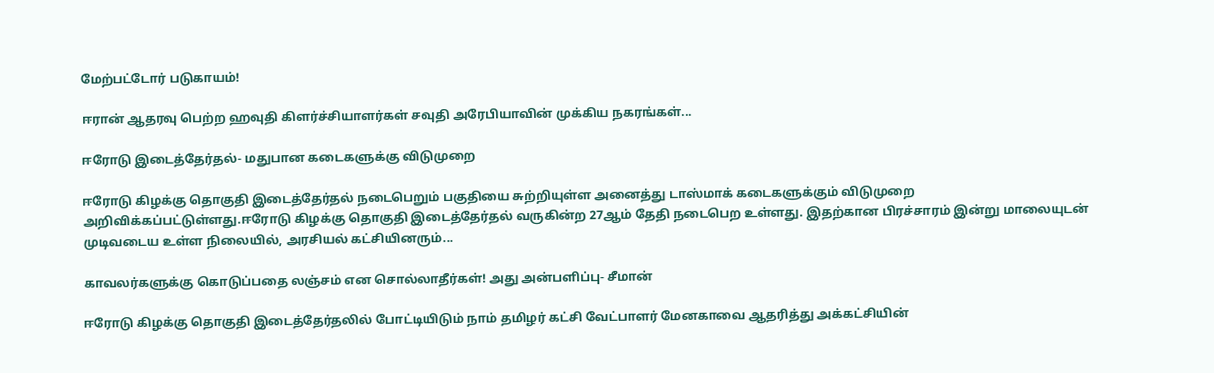மேற்பட்டோர் படுகாயம்!

ஈரான் ஆதரவு பெற்ற ஹவுதி கிளர்ச்சியாளர்கள் சவுதி அரேபியாவின் முக்கிய நகரங்கள்...

ஈரோடு இடைத்தேர்தல்- மதுபான கடைகளுக்கு விடுமுறை

ஈரோடு கிழக்கு தொகுதி இடைத்தேர்தல் நடைபெறும் பகுதியை சுற்றியுள்ள அனைத்து டாஸ்மாக் கடைகளுக்கும் விடுமுறை அறிவிக்கப்பட்டுள்ளது.ஈரோடு கிழக்கு தொகுதி இடைத்தேர்தல் வருகின்ற 27ஆம் தேதி நடைபெற உள்ளது. இதற்கான பிரச்சாரம் இன்று மாலையுடன் முடிவடைய உள்ள நிலையில், அரசியல் கட்சியினரும்...

காவலர்களுக்கு கொடுப்பதை லஞ்சம் என சொல்லாதீர்கள்! அது அன்பளிப்பு- சீமான்

ஈரோடு கிழக்கு தொகுதி இடைத்தேர்தலில் போட்டியிடும் நாம் தமிழர் கட்சி வேட்பாளர் மேனகாவை ஆதரித்து அக்கட்சியின்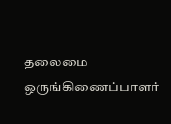தலைமை ஒருங்கிணைப்பாளர்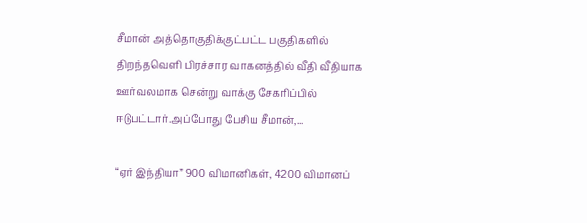சீமான் அத்தொகுதிக்குட்பட்ட பகுதிகளில் திறந்தவெளி பிரச்சார வாகனத்தில் வீதி வீதியாக ஊர்வலமாக சென்று வாக்கு சேகரிப்பில் ஈடுபட்டார்.அப்போது பேசிய சீமான்,...

“ஏர் இந்தியா” 900 விமானிகள், 4200 விமானப்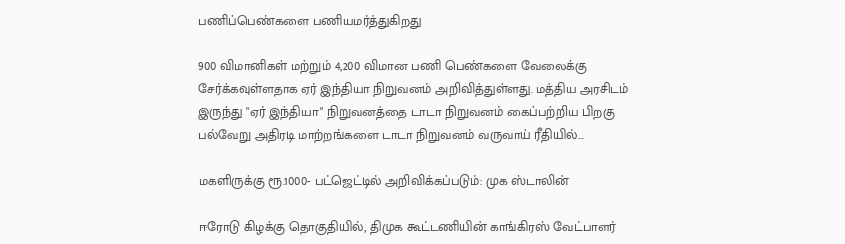பணிப்பெண்களை பணியமர்த்துகிறது

900 விமானிகள் மற்றும் 4,200 விமான பணி பெண்களை வேலைக்கு சேர்க்கவுள்ளதாக ஏர் இந்தியா நிறுவனம் அறிவித்துள்ளது. மத்திய அரசிடம் இருந்து "ஏர் இந்தியா" நிறுவனத்தை டாடா நிறுவனம் கைப்பற்றிய பிறகு பல்வேறு அதிரடி மாற்றங்களை டாடா நிறுவனம் வருவாய் ரீதியில்...

மகளிருக்கு ரூ.1000- பட்ஜெட்டில் அறிவிக்கப்படும்: முக ஸ்டாலின்

ஈரோடு கிழக்கு தொகுதியில், திமுக கூட்டணியின் காங்கிரஸ் வேட்பாளர்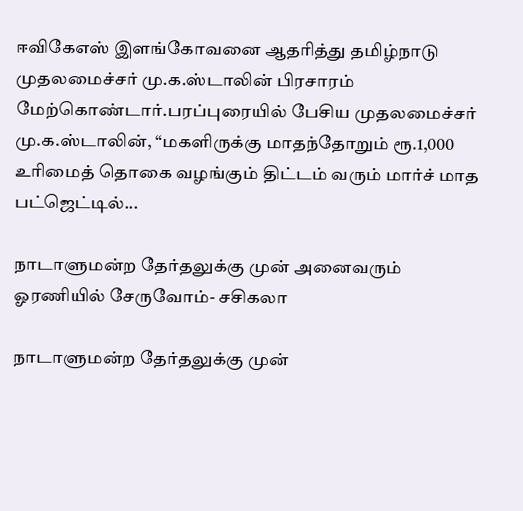ஈவிகேஎஸ் இளங்கோவனை ஆதரித்து தமிழ்நாடு முதலமைச்சர் மு.க.ஸ்டாலின் பிரசாரம் மேற்கொண்டார்.பரப்புரையில் பேசிய முதலமைச்சர் மு.க.ஸ்டாலின், “மகளிருக்கு மாதந்தோறும் ரூ.1,000 உரிமைத் தொகை வழங்கும் திட்டம் வரும் மார்ச் மாத பட்ஜெட்டில்...

நாடாளுமன்ற தேர்தலுக்கு முன் அனைவரும் ஓரணியில் சேருவோம்- சசிகலா

நாடாளுமன்ற தேர்தலுக்கு முன்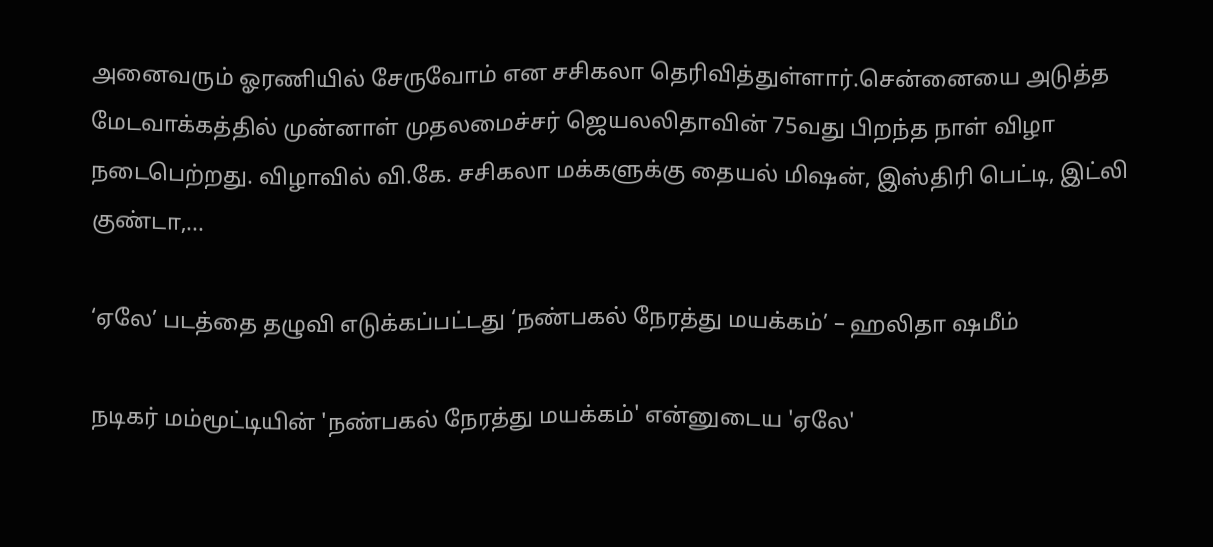அனைவரும் ஓரணியில் சேருவோம் என சசிகலா தெரிவித்துள்ளார்.சென்னையை அடுத்த மேடவாக்கத்தில் முன்னாள் முதலமைச்சர் ஜெயலலிதாவின் 75வது பிறந்த நாள் விழா நடைபெற்றது. விழாவில் வி.கே. சசிகலா மக்களுக்கு தையல் மிஷன், இஸ்திரி பெட்டி, இட்லி குண்டா,...

‘ஏலே’ படத்தை தழுவி எடுக்கப்பட்டது ‘நண்பகல் நேரத்து மயக்கம்’ – ஹலிதா ஷமீம்

நடிகர் மம்மூட்டியின் 'நண்பகல் நேரத்து மயக்கம்' என்னுடைய 'ஏலே'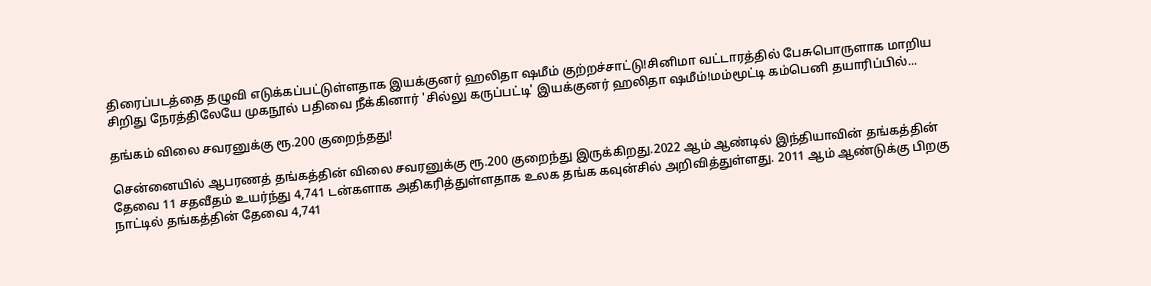திரைப்படத்தை தழுவி எடுக்கப்பட்டுள்ளதாக இயக்குனர் ஹலிதா ஷமீம் குற்றச்சாட்டு!சினிமா வட்டாரத்தில் பேசுபொருளாக மாறிய சிறிது நேரத்திலேயே முகநூல் பதிவை நீக்கினார் 'சில்லு கருப்பட்டி' இயக்குனர் ஹலிதா ஷமீம்!மம்மூட்டி கம்பெனி தயாரிப்பில்...

தங்கம் விலை சவரனுக்கு ரூ.200 குறைந்தது!

சென்னையில் ஆபரணத் தங்கத்தின் விலை சவரனுக்கு ரூ.200 குறைந்து இருக்கிறது.2022 ஆம் ஆண்டில் இந்தியாவின் தங்கத்தின் தேவை 11 சதவீதம் உயர்ந்து 4,741 டன்களாக அதிகரித்துள்ளதாக உலக தங்க கவுன்சில் அறிவித்துள்ளது. 2011 ஆம் ஆண்டுக்கு பிறகு நாட்டில் தங்கத்தின் தேவை 4,741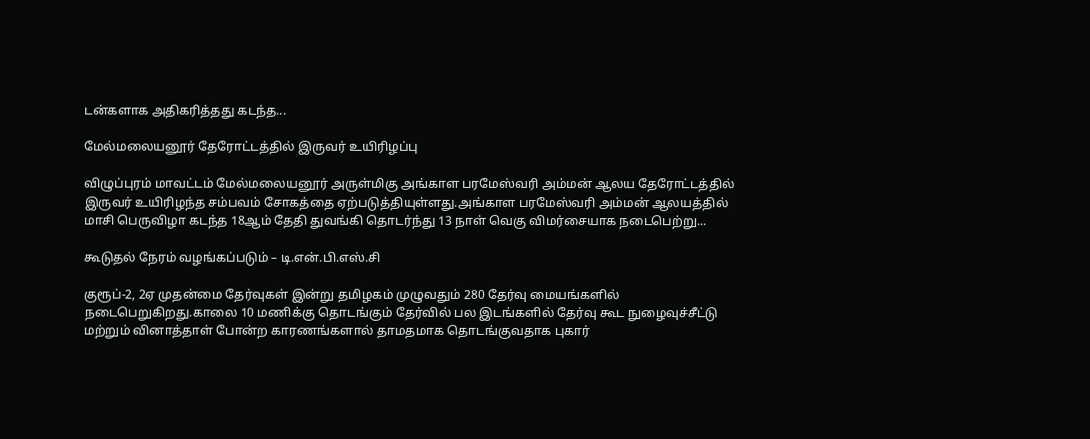டன்களாக அதிகரித்தது கடந்த...

மேல்மலையனூர் தேரோட்டத்தில் இருவர் உயிரிழப்பு

விழுப்புரம் மாவட்டம் மேல்மலையனூர் அருள்மிகு அங்காள பரமேஸ்வரி அம்மன் ஆலய தேரோட்டத்தில் இருவர் உயிரிழந்த சம்பவம் சோகத்தை ஏற்படுத்தியுள்ளது.அங்காள பரமேஸ்வரி அம்மன் ஆலயத்தில் மாசி பெருவிழா கடந்த 18ஆம் தேதி துவங்கி தொடர்ந்து 13 நாள் வெகு விமர்சையாக நடைபெற்று...

கூடுதல் நேரம் வழங்கப்படும் – டி.என்.பி.எஸ்.சி

குரூப்-2, 2ஏ முதன்மை தேர்வுகள் இன்று தமிழகம் முழுவதும் 280 தேர்வு மையங்களில் நடைபெறுகிறது.காலை 10 மணிக்கு தொடங்கும் தேர்வில் பல இடங்களில் தேர்வு கூட நுழைவுச்சீட்டு மற்றும் வினாத்தாள் போன்ற காரணங்களால் தாமதமாக தொடங்குவதாக புகார்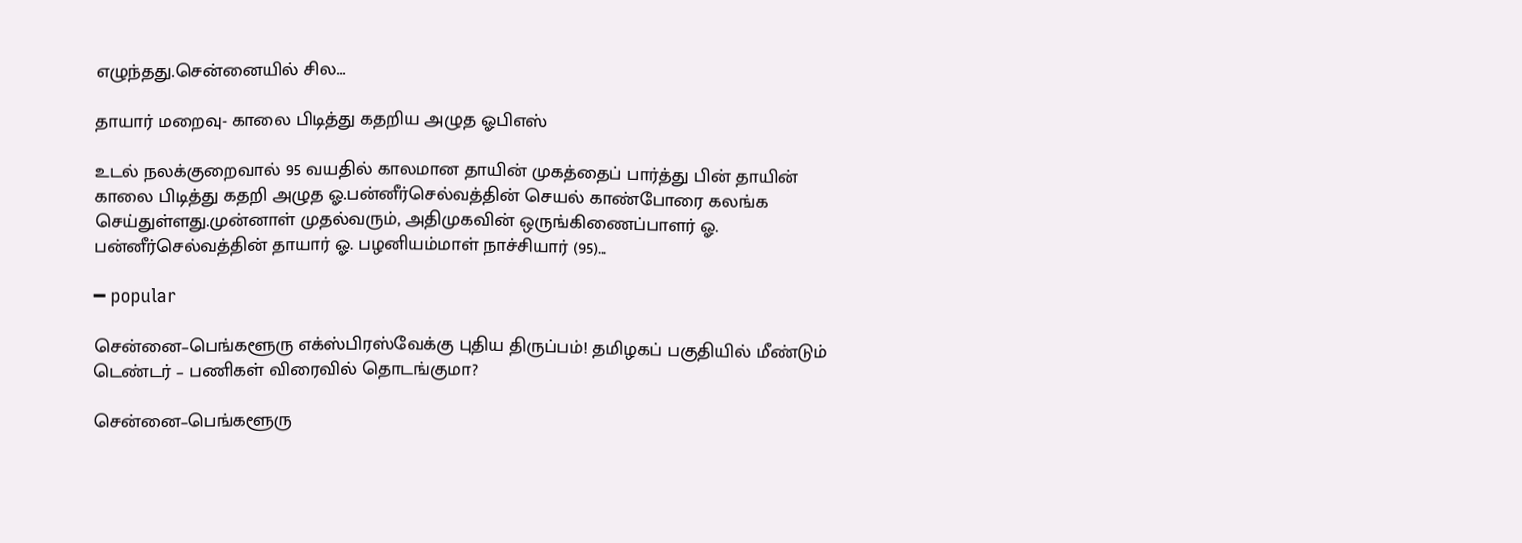எழுந்தது.சென்னையில் சில...

தாயார் மறைவு- காலை பிடித்து கதறிய அழுத ஓபிஎஸ்

உடல் நலக்குறைவால் 95 வயதில் காலமான தாயின் முகத்தைப் பார்த்து பின் தாயின் காலை பிடித்து கதறி அழுத ஓ.பன்னீர்செல்வத்தின் செயல் காண்போரை கலங்க செய்துள்ளது.முன்னாள் முதல்வரும், அதிமுகவின் ஒருங்கிணைப்பாளர் ஓ. பன்னீர்செல்வத்தின் தாயார் ஓ. பழனியம்மாள் நாச்சியார் (95)...

━ popular

சென்னை–பெங்களூரு எக்ஸ்பிரஸ்வேக்கு புதிய திருப்பம்! தமிழகப் பகுதியில் மீண்டும் டெண்டர் – பணிகள் விரைவில் தொடங்குமா?

சென்னை–பெங்களூரு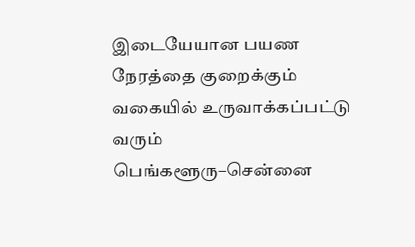இடையேயான பயண நேரத்தை குறைக்கும் வகையில் உருவாக்கப்பட்டு வரும் பெங்களூரு–சென்னை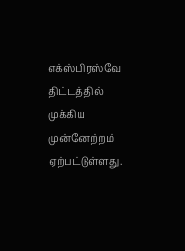எக்ஸ்பிரஸ்வே திட்டத்தில் முக்கிய முன்னேற்றம் ஏற்பட்டுள்ளது.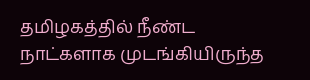தமிழகத்தில் நீண்ட நாட்களாக முடங்கியிருந்த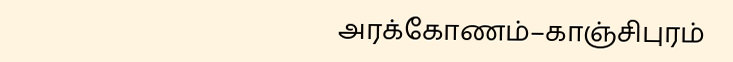அரக்கோணம்–காஞ்சிபுரம்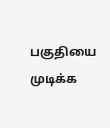பகுதியை முடிக்க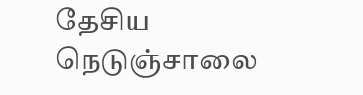தேசிய நெடுஞ்சாலை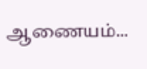ஆணையம்...